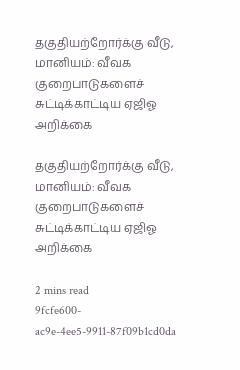தகுதியற்றோர்க்கு வீடு, மானியம்: வீவக குறைபாடுகளைச் சுட்டிக்காட்டிய ஏஜிஓ அறிக்கை

தகுதியற்றோர்க்கு வீடு, மானியம்: வீவக குறைபாடுகளைச் சுட்டிக்காட்டிய ஏஜிஓ அறிக்கை

2 mins read
9fcfe600-ac9e-4ee5-9911-87f09b1cd0da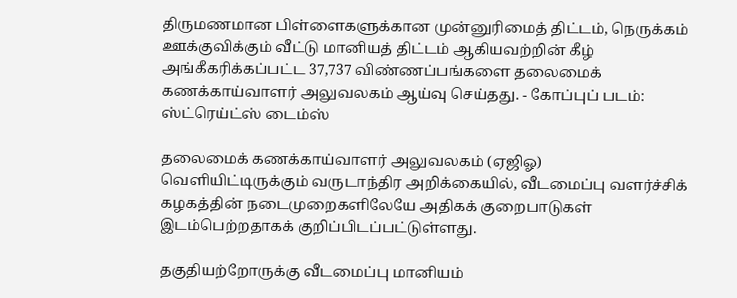திருமணமான பிள்ளைகளுக்கான முன்னுரிமைத் திட்டம், நெருக்கம் ஊக்குவிக்கும் வீட்டு மானியத் திட்டம் ஆகியவற்றின் கீழ் அங்கீகரிக்கப்பட்ட 37,737 விண்ணப்பங்களை தலைமைக் கணக்காய்வாளர் அலுவலகம் ஆய்வு செய்தது. - கோப்புப் படம்: ஸ்ட்ரெய்ட்ஸ் டைம்ஸ்

தலைமைக் கணக்காய்வாளர் அலுவலகம் (ஏஜிஓ) வெளியிட்டிருக்கும் வருடாந்திர அறிக்கையில், வீடமைப்பு வளர்ச்சிக் கழகத்தின் நடைமுறைகளிலேயே அதிகக் குறைபாடுகள் இடம்பெற்றதாகக் குறிப்பிடப்பட்டுள்ளது.

தகுதியற்றோருக்கு வீடமைப்பு மானியம்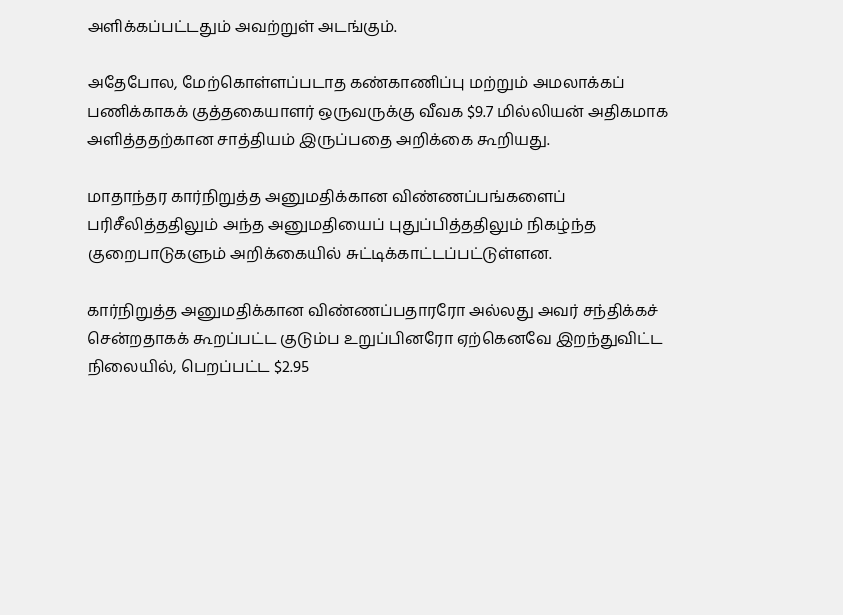அளிக்கப்பட்டதும் அவற்றுள் அடங்கும்.

அதேபோல, மேற்கொள்ளப்படாத கண்காணிப்பு மற்றும் அமலாக்கப் பணிக்காகக் குத்தகையாளர் ஒருவருக்கு வீவக $9.7 மில்லியன் அதிகமாக அளித்ததற்கான சாத்தியம் இருப்பதை அறிக்கை கூறியது.

மாதாந்தர கார்நிறுத்த அனுமதிக்கான விண்ணப்பங்களைப் பரிசீலித்ததிலும் அந்த அனுமதியைப் புதுப்பித்ததிலும் நிகழ்ந்த குறைபாடுகளும் அறிக்கையில் சுட்டிக்காட்டப்பட்டுள்ளன.

கார்நிறுத்த அனுமதிக்கான விண்ணப்பதாரரோ அல்லது அவர் சந்திக்கச் சென்றதாகக் கூறப்பட்ட குடும்ப உறுப்பினரோ ஏற்கெனவே இறந்துவிட்ட நிலையில், பெறப்பட்ட $2.95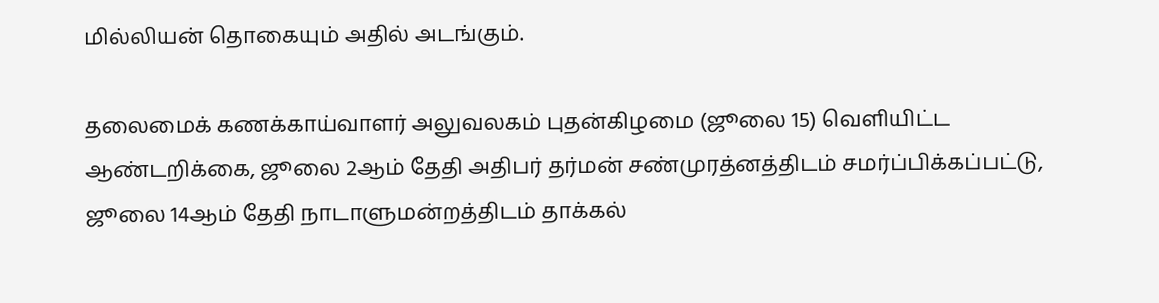மில்லியன் தொகையும் அதில் அடங்கும்.

தலைமைக் கணக்காய்வாளர் அலுவலகம் புதன்கிழமை (ஜூலை 15) வெளியிட்ட ஆண்டறிக்கை, ஜூலை 2ஆம் தேதி அதிபர் தர்மன் சண்முரத்னத்திடம் சமர்ப்பிக்கப்பட்டு, ஜூலை 14ஆம் தேதி நாடாளுமன்றத்திடம் தாக்கல்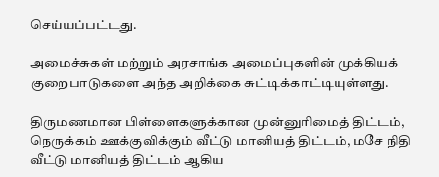செய்யப்பட்டது.

அமைச்சுகள் மற்றும் அரசாங்க அமைப்புகளின் முக்கியக் குறைபாடுகளை அந்த அறிக்கை சுட்டிக்காட்டியுள்ளது.

திருமணமான பிள்ளைகளுக்கான முன்னுரிமைத் திட்டம், நெருக்கம் ஊக்குவிக்கும் வீட்டு மானியத் திட்டம், மசே நிதி வீட்டு மானியத் திட்டம் ஆகிய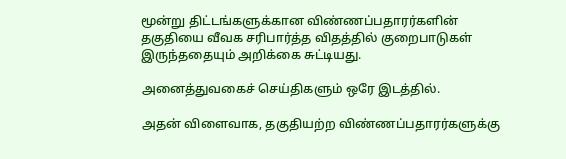மூன்று திட்டங்களுக்கான விண்ணப்பதாரர்களின் தகுதியை வீவக சரிபார்த்த விதத்தில் குறைபாடுகள் இருந்ததையும் அறிக்கை சுட்டியது.

அனைத்துவகைச் செய்திகளும் ஒரே இடத்தில்.

அதன் விளைவாக, தகுதியற்ற விண்ணப்பதாரர்களுக்கு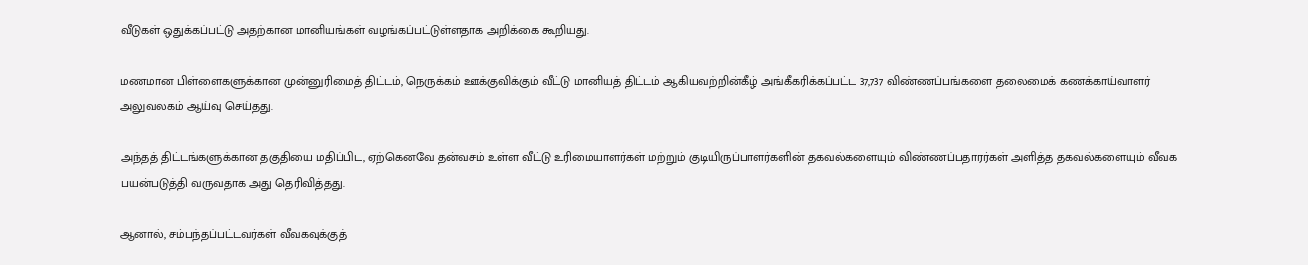வீடுகள் ஒதுக்கப்பட்டு அதற்கான மானியங்கள் வழங்கப்பட்டுள்ளதாக அறிக்கை கூறியது.

மணமான பிள்ளைகளுக்கான முன்னுரிமைத் திட்டம், நெருக்கம் ஊக்குவிக்கும் வீட்டு மானியத் திட்டம் ஆகியவற்றின்கீழ் அங்கீகரிக்கப்பட்ட 37,737 விண்ணப்பங்களை தலைமைக் கணக்காய்வாளர் அலுவலகம் ஆய்வு செய்தது.

அந்தத் திட்டங்களுக்கான தகுதியை மதிப்பிட, ஏற்கெனவே தன்வசம் உள்ள வீட்டு உரிமையாளர்கள் மற்றும் குடியிருப்பாளர்களின் தகவல்களையும் விண்ணப்பதாரர்கள் அளித்த தகவல்களையும் வீவக பயன்படுத்தி வருவதாக அது தெரிவித்தது.

ஆனால், சம்பந்தப்பட்டவர்கள் வீவகவுக்குத்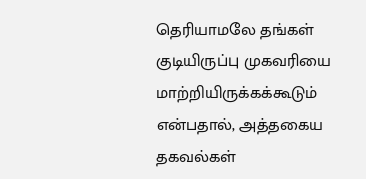தெரியாமலே தங்கள் குடியிருப்பு முகவரியை மாற்றியிருக்கக்கூடும் என்பதால், அத்தகைய தகவல்கள்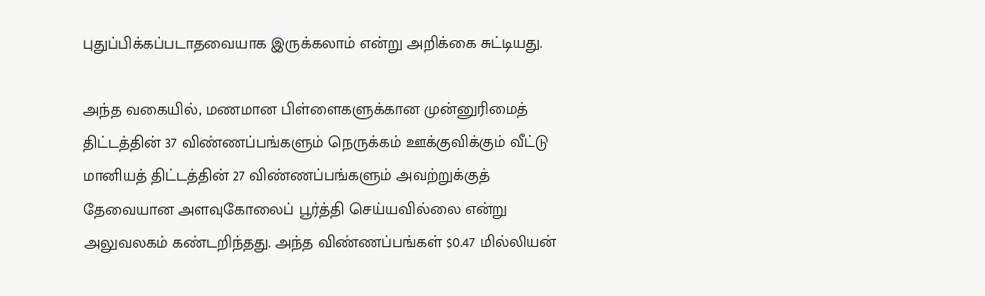புதுப்பிக்கப்படாதவையாக இருக்கலாம் என்று அறிக்கை சுட்டியது.

அந்த வகையில், மணமான பிள்ளைகளுக்கான முன்னுரிமைத் திட்டத்தின் 37 விண்ணப்பங்களும் நெருக்கம் ஊக்குவிக்கும் வீட்டு மானியத் திட்டத்தின் 27 விண்ணப்பங்களும் அவற்றுக்குத் தேவையான அளவுகோலைப் பூர்த்தி செய்யவில்லை என்று அலுவலகம் கண்டறிந்தது. அந்த விண்ணப்பங்கள் $0.47 மில்லியன்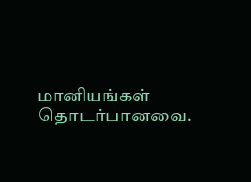மானியங்கள் தொடர்பானவை.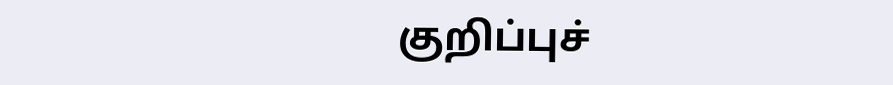குறிப்புச்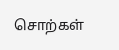சொற்கள்